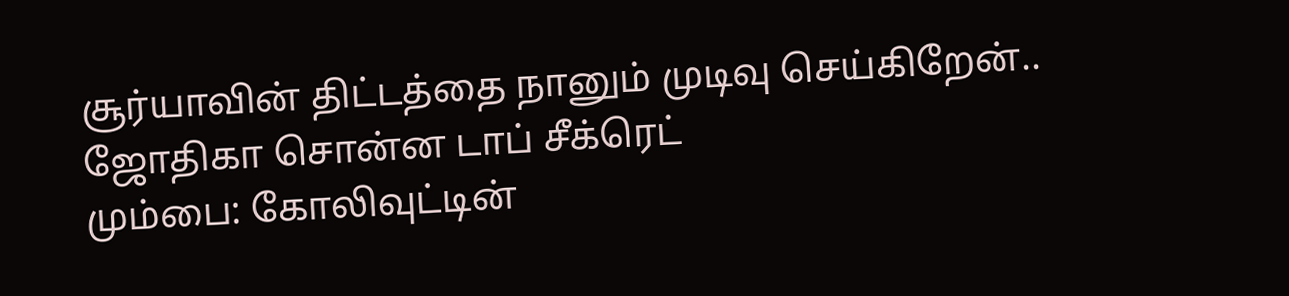சூர்யாவின் திட்டத்தை நானும் முடிவு செய்கிறேன்.. ஜோதிகா சொன்ன டாப் சீக்ரெட்
மும்பை: கோலிவுட்டின்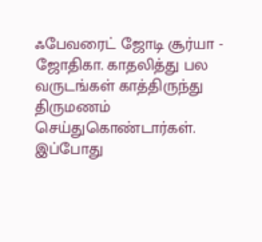ஃபேவரைட் ஜோடி சூர்யா - ஜோதிகா. காதலித்து பல வருடங்கள் காத்திருந்து திருமணம் செய்துகொண்டார்கள். இப்போது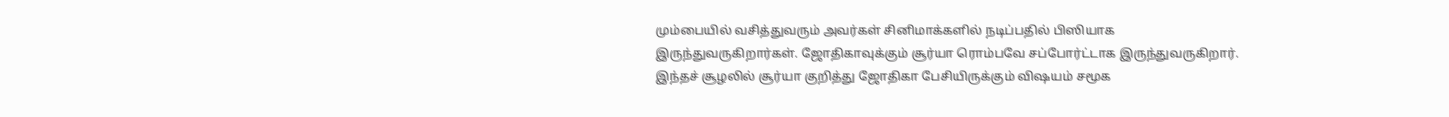மும்பையில் வசித்துவரும் அவர்கள் சினிமாக்களில் நடிப்பதில் பிஸியாக இருந்துவருகிறார்கள். ஜோதிகாவுக்கும் சூர்யா ரொம்பவே சப்போர்ட்டாக இருந்துவருகிறார். இந்தச் சூழலில் சூர்யா குறித்து ஜோதிகா பேசியிருக்கும் விஷயம் சமூக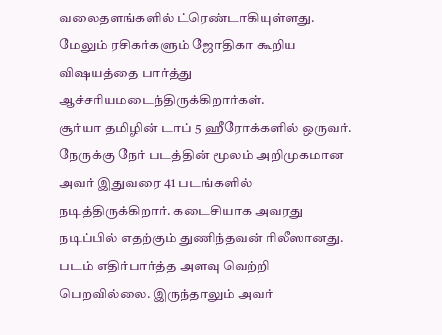வலைதளங்களில் ட்ரெண்டாகியுள்ளது. மேலும் ரசிகர்களும் ஜோதிகா கூறிய விஷயத்தை பார்த்து ஆச்சரியமடைந்திருக்கிறார்கள்.
சூர்யா தமிழின் டாப் 5 ஹீரோக்களில் ஒருவர். நேருக்கு நேர் படத்தின் மூலம் அறிமுகமான அவர் இதுவரை 41 படங்களில் நடித்திருக்கிறார். கடைசியாக அவரது நடிப்பில் எதற்கும் துணிந்தவன் ரிலீஸானது. படம் எதிர்பார்த்த அளவு வெற்றி பெறவில்லை. இருந்தாலும் அவர்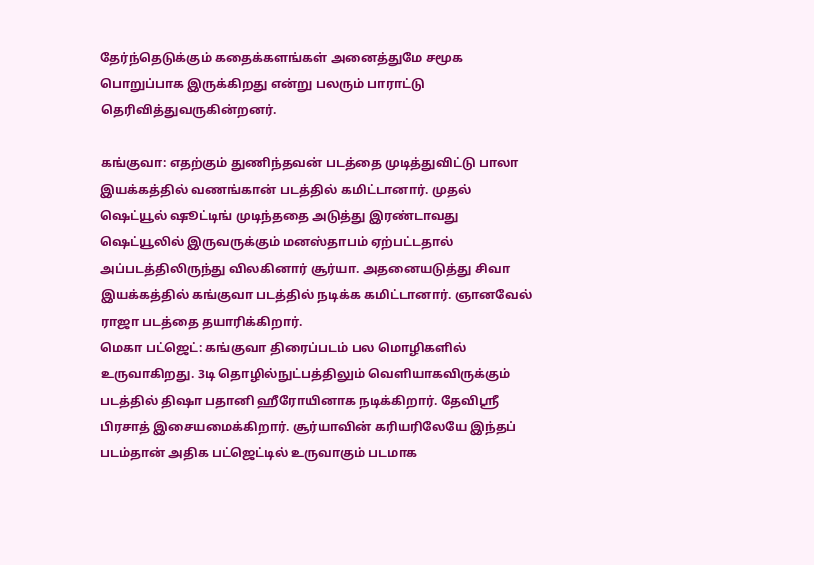தேர்ந்தெடுக்கும் கதைக்களங்கள் அனைத்துமே சமூக பொறுப்பாக இருக்கிறது என்று பலரும் பாராட்டு தெரிவித்துவருகின்றனர்.

கங்குவா: எதற்கும் துணிந்தவன் படத்தை முடித்துவிட்டு பாலா இயக்கத்தில் வணங்கான் படத்தில் கமிட்டானார். முதல் ஷெட்யூல் ஷூட்டிங் முடிந்ததை அடுத்து இரண்டாவது ஷெட்யூலில் இருவருக்கும் மனஸ்தாபம் ஏற்பட்டதால் அப்படத்திலிருந்து விலகினார் சூர்யா. அதனையடுத்து சிவா இயக்கத்தில் கங்குவா படத்தில் நடிக்க கமிட்டானார். ஞானவேல் ராஜா படத்தை தயாரிக்கிறார்.
மெகா பட்ஜெட்: கங்குவா திரைப்படம் பல மொழிகளில் உருவாகிறது. 3டி தொழில்நுட்பத்திலும் வெளியாகவிருக்கும் படத்தில் திஷா பதானி ஹீரோயினாக நடிக்கிறார். தேவிஸ்ரீ பிரசாத் இசையமைக்கிறார். சூர்யாவின் கரியரிலேயே இந்தப் படம்தான் அதிக பட்ஜெட்டில் உருவாகும் படமாக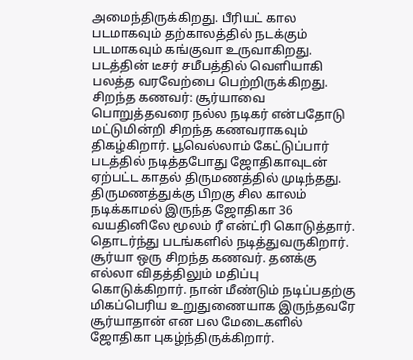அமைந்திருக்கிறது. பீரியட் கால படமாகவும் தற்காலத்தில் நடக்கும் படமாகவும் கங்குவா உருவாகிறது. படத்தின் டீசர் சமீபத்தில் வெளியாகி பலத்த வரவேற்பை பெற்றிருக்கிறது.
சிறந்த கணவர்: சூர்யாவை பொறுத்தவரை நல்ல நடிகர் என்பதோடு மட்டுமின்றி சிறந்த கணவராகவும் திகழ்கிறார். பூவெல்லாம் கேட்டுப்பார் படத்தில் நடித்தபோது ஜோதிகாவுடன் ஏற்பட்ட காதல் திருமணத்தில் முடிந்தது. திருமணத்துக்கு பிறகு சில காலம் நடிக்காமல் இருந்த ஜோதிகா 36 வயதினிலே மூலம் ரீ என்ட்ரி கொடுத்தார். தொடர்ந்து படங்களில் நடித்துவருகிறார்.
சூர்யா ஒரு சிறந்த கணவர். தனக்கு எல்லா விதத்திலும் மதிப்பு கொடுக்கிறார். நான் மீண்டும் நடிப்பதற்கு மிகப்பெரிய உறுதுணையாக இருந்தவரே சூர்யாதான் என பல மேடைகளில் ஜோதிகா புகழ்ந்திருக்கிறார்.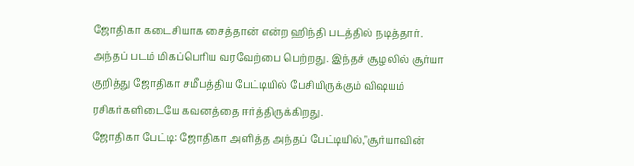ஜோதிகா கடைசியாக சைத்தான் என்ற ஹிந்தி படத்தில் நடித்தார். அந்தப் படம் மிகப்பெரிய வரவேற்பை பெற்றது. இந்தச் சூழலில் சூர்யா குறித்து ஜோதிகா சமீபத்திய பேட்டியில் பேசியிருக்கும் விஷயம் ரசிகர்களிடையே கவனத்தை ஈர்த்திருக்கிறது.
ஜோதிகா பேட்டி: ஜோதிகா அளித்த அந்தப் பேட்டியில்,"சூர்யாவின்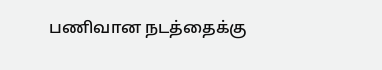பணிவான நடத்தைக்கு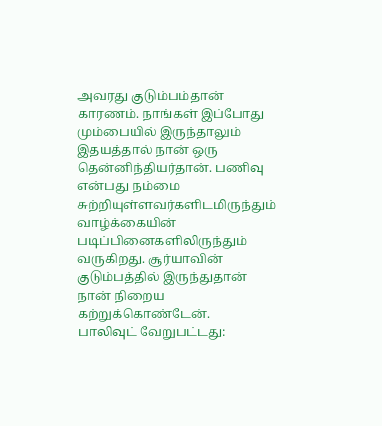அவரது குடும்பம்தான் காரணம். நாங்கள் இப்போது மும்பையில் இருந்தாலும் இதயத்தால் நான் ஒரு தென்னிந்தியர்தான். பணிவு என்பது நம்மை சுற்றியுள்ளவர்களிடமிருந்தும் வாழ்க்கையின் படிப்பினைகளிலிருந்தும் வருகிறது. சூர்யாவின் குடும்பத்தில் இருந்துதான் நான் நிறைய கற்றுக்கொண்டேன்.
பாலிவுட் வேறுபட்டது: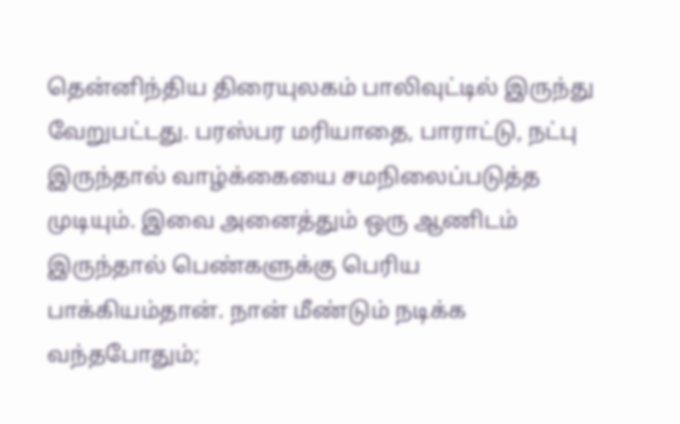தென்னிந்திய திரையுலகம் பாலிவுட்டில் இருந்து வேறுபட்டது. பரஸ்பர மரியாதை, பாராட்டு, நட்பு இருந்தால் வாழ்க்கையை சமநிலைப்படுத்த முடியும். இவை அனைத்தும் ஒரு ஆணிடம் இருந்தால் பெண்களுக்கு பெரிய பாக்கியம்தான். நான் மீண்டும் நடிக்க வந்தபோதும்;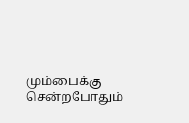மும்பைக்கு சென்றபோதும்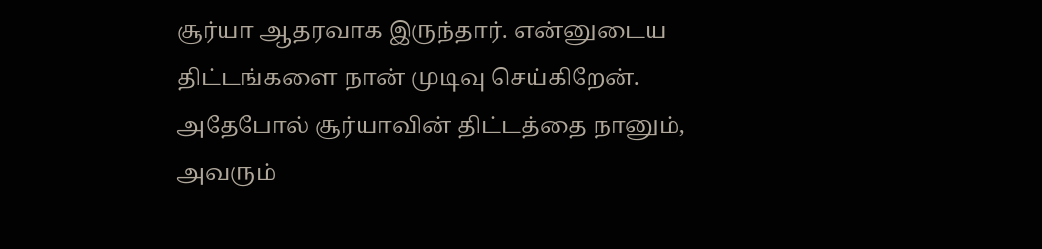சூர்யா ஆதரவாக இருந்தார். என்னுடைய திட்டங்களை நான் முடிவு செய்கிறேன். அதேபோல் சூர்யாவின் திட்டத்தை நானும், அவரும்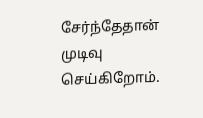சேர்ந்தேதான் முடிவு செய்கிறோம்.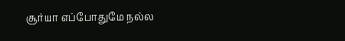சூர்யா எப்போதுமே நல்ல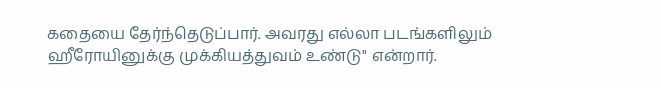கதையை தேர்ந்தெடுப்பார். அவரது எல்லா படங்களிலும் ஹீரோயினுக்கு முக்கியத்துவம் உண்டு" என்றார்.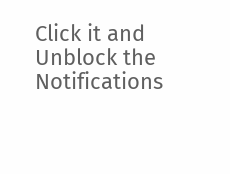Click it and Unblock the Notifications